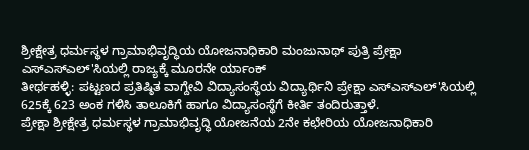ಶ್ರೀಕ್ಷೇತ್ರ ಧರ್ಮಸ್ಥಳ ಗ್ರಾಮಾಭಿವೃದ್ಧಿಯ ಯೋಜನಾಧಿಕಾರಿ ಮಂಜುನಾಥ್ ಪುತ್ರಿ ಪ್ರೇಕ್ಷಾ ಎಸ್ಎಸ್ಎಲ್'ಸಿಯಲ್ಲಿ ರಾಜ್ಯಕ್ಕೆ ಮೂರನೇ ರ್ಯಾಂಕ್
ತೀರ್ಥಹಳ್ಳಿ: ಪಟ್ಟಣದ ಪ್ರತಿಷ್ಠಿತ ವಾಗ್ದೇವಿ ವಿದ್ಯಾಸಂಸ್ಥೆಯ ವಿದ್ಯಾರ್ಥಿನಿ ಪ್ರೇಕ್ಷಾ ಎಸ್ಎಸ್ಎಲ್'ಸಿಯಲ್ಲಿ 625ಕ್ಕೆ 623 ಅಂಕ ಗಳಿಸಿ ತಾಲೂಕಿಗೆ ಹಾಗೂ ವಿದ್ಯಾಸಂಸ್ಥೆಗೆ ಕೀರ್ತಿ ತಂದಿರುತ್ತಾಳೆ.
ಪ್ರೇಕ್ಷಾ ಶ್ರೀಕ್ಷೇತ್ರ ಧರ್ಮಸ್ಥಳ ಗ್ರಾಮಾಭಿವೃದ್ಧಿ ಯೋಜನೆಯ 2ನೇ ಕಛೇರಿಯ ಯೋಜನಾಧಿಕಾರಿ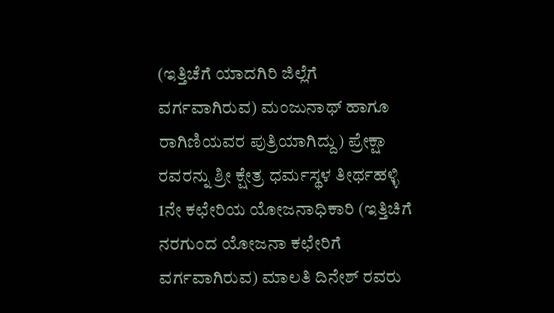(ಇತ್ತಿಚೆಗೆ ಯಾದಗಿರಿ ಜಿಲ್ಲೆಗೆ ವರ್ಗವಾಗಿರುವ) ಮಂಜುನಾಥ್ ಹಾಗೂ ರಾಗಿಣಿಯವರ ಪುತ್ರಿಯಾಗಿದ್ದು) ಪ್ರೇಕ್ಷಾ ರವರನ್ನು ಶ್ರೀ ಕ್ಷೇತ್ರ ಧರ್ಮಸ್ಥಳ ತೀರ್ಥಹಳ್ಳಿ 1ನೇ ಕಛೇರಿಯ ಯೋಜನಾಧಿಕಾರಿ (ಇತ್ತಿಚಿಗೆ ನರಗುಂದ ಯೋಜನಾ ಕಛೇರಿಗೆ ವರ್ಗವಾಗಿರುವ) ಮಾಲತಿ ದಿನೇಶ್ ರವರು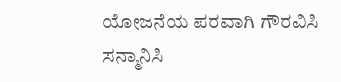ಯೋಜನೆಯ ಪರವಾಗಿ ಗೌರವಿಸಿ ಸನ್ಮಾನಿಸಿ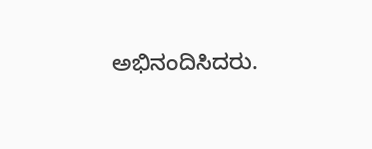ಅಭಿನಂದಿಸಿದರು.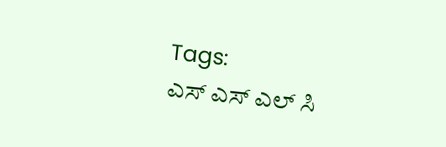Tags:
ಎಸ್ ಎಸ್ ಎಲ್ ಸಿ